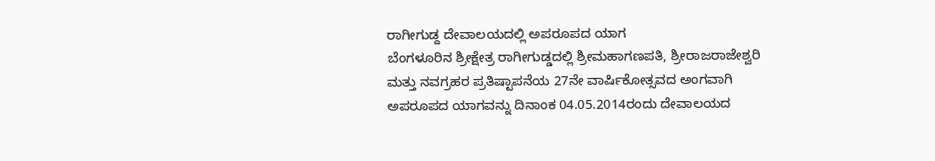ರಾಗೀಗುಡ್ದ ದೇವಾಲಯದಲ್ಲಿ ಅಪರೂಪದ ಯಾಗ
ಬೆಂಗಳೂರಿನ ಶ್ರೀಕ್ಷೇತ್ರ ರಾಗೀಗುಡ್ಡದಲ್ಲಿ ಶ್ರೀಮಹಾಗಣಪತಿ, ಶ್ರೀರಾಜರಾಜೇಶ್ವರಿ ಮತ್ತು ನವಗ್ರಹರ ಪ್ರತಿಷ್ಟಾಪನೆಯ 27ನೇ ವಾರ್ಷಿಕೋತ್ಸವದ ಅಂಗವಾಗಿ ಅಪರೂಪದ ಯಾಗವನ್ನು ದಿನಾಂಕ 04.05.2014ರಂದು ದೇವಾಲಯದ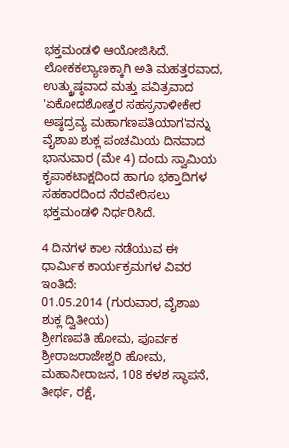ಭಕ್ತಮಂಡಳಿ ಆಯೋಜಿಸಿದೆ.
ಲೋಕಕಲ್ಯಾಣಕ್ಕಾಗಿ ಅತಿ ಮಹತ್ತರವಾದ, ಉತ್ಕ್ರುಷ್ಠವಾದ ಮತ್ತು ಪವಿತ್ರವಾದ 'ಏಕೋದಶೋತ್ತರ ಸಹಸ್ರನಾಳೀಕೇರ ಅಷ್ಠದ್ರವ್ಯ ಮಹಾಗಣಪತಿಯಾಗ'ವನ್ನು ವೈಶಾಖ ಶುಕ್ಲ ಪಂಚಮಿಯ ದಿನವಾದ ಭಾನುವಾರ (ಮೇ 4) ದಂದು ಸ್ವಾಮಿಯ ಕೃಪಾಕಟಾಕ್ಷದಿಂದ ಹಾಗೂ ಭಕ್ತಾದಿಗಳ ಸಹಕಾರದಿಂದ ನೆರವೇರಿಸಲು ಭಕ್ತಮಂಡಳಿ ನಿರ್ಧರಿಸಿದೆ.

4 ದಿನಗಳ ಕಾಲ ನಡೆಯುವ ಈ ಧಾರ್ಮಿಕ ಕಾರ್ಯಕ್ರಮಗಳ ವಿವರ ಇಂತಿದೆ:
01.05.2014 (ಗುರುವಾರ, ವೈಶಾಖ ಶುಕ್ಲ ದ್ವಿತೀಯ)
ಶ್ರೀಗಣಪತಿ ಹೋಮ, ಪೂರ್ವಕ ಶ್ರೀರಾಜರಾಜೇಶ್ವರಿ ಹೋಮ, ಮಹಾನೀರಾಜನ, 108 ಕಳಶ ಸ್ಥಾಪನೆ, ತೀರ್ಥ, ರಕ್ಷೆ,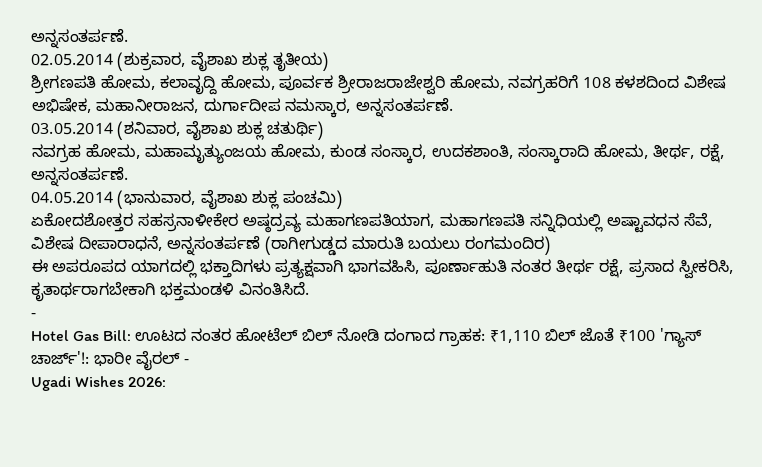ಅನ್ನಸಂತರ್ಪಣೆ.
02.05.2014 (ಶುಕ್ರವಾರ, ವೈಶಾಖ ಶುಕ್ಲ ತೃತೀಯ)
ಶ್ರೀಗಣಪತಿ ಹೋಮ, ಕಲಾವೃದ್ದಿ ಹೋಮ, ಪೂರ್ವಕ ಶ್ರೀರಾಜರಾಜೇಶ್ವರಿ ಹೋಮ, ನವಗ್ರಹರಿಗೆ 108 ಕಳಶದಿಂದ ವಿಶೇಷ ಅಭಿಷೇಕ, ಮಹಾನೀರಾಜನ, ದುರ್ಗಾದೀಪ ನಮಸ್ಕಾರ, ಅನ್ನಸಂತರ್ಪಣೆ.
03.05.2014 (ಶನಿವಾರ, ವೈಶಾಖ ಶುಕ್ಲ ಚತುರ್ಥಿ)
ನವಗ್ರಹ ಹೋಮ, ಮಹಾಮೃತ್ಯುಂಜಯ ಹೋಮ, ಕುಂಡ ಸಂಸ್ಕಾರ, ಉದಕಶಾಂತಿ, ಸಂಸ್ಕಾರಾದಿ ಹೋಮ, ತೀರ್ಥ, ರಕ್ಷೆ, ಅನ್ನಸಂತರ್ಪಣೆ.
04.05.2014 (ಭಾನುವಾರ, ವೈಶಾಖ ಶುಕ್ಲ ಪಂಚಮಿ)
ಏಕೋದಶೋತ್ತರ ಸಹಸ್ರನಾಳೀಕೇರ ಅಷ್ಠದ್ರವ್ಯ ಮಹಾಗಣಪತಿಯಾಗ, ಮಹಾಗಣಪತಿ ಸನ್ನಿಧಿಯಲ್ಲಿ ಅಷ್ಟಾವಧನ ಸೆವೆ, ವಿಶೇಷ ದೀಪಾರಾಧನೆ, ಅನ್ನಸಂತರ್ಪಣೆ (ರಾಗೀಗುಡ್ಡದ ಮಾರುತಿ ಬಯಲು ರಂಗಮಂದಿರ)
ಈ ಅಪರೂಪದ ಯಾಗದಲ್ಲಿ ಭಕ್ತಾದಿಗಳು ಪ್ರತ್ಯಕ್ಷವಾಗಿ ಭಾಗವಹಿಸಿ, ಪೂರ್ಣಾಹುತಿ ನಂತರ ತೀರ್ಥ ರಕ್ಷೆ, ಪ್ರಸಾದ ಸ್ವೀಕರಿಸಿ, ಕೃತಾರ್ಥರಾಗಬೇಕಾಗಿ ಭಕ್ತಮಂಡಳಿ ವಿನಂತಿಸಿದೆ.
-
Hotel Gas Bill: ಊಟದ ನಂತರ ಹೋಟೆಲ್ ಬಿಲ್ ನೋಡಿ ದಂಗಾದ ಗ್ರಾಹಕ: ₹1,110 ಬಿಲ್ ಜೊತೆ ₹100 'ಗ್ಯಾಸ್ ಚಾರ್ಜ್'!: ಭಾರೀ ವೈರಲ್ -
Ugadi Wishes 2026: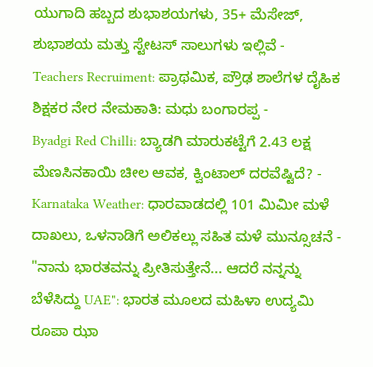ಯುಗಾದಿ ಹಬ್ಬದ ಶುಭಾಶಯಗಳು, 35+ ಮೆಸೇಜ್, ಶುಭಾಶಯ ಮತ್ತು ಸ್ಟೇಟಸ್ ಸಾಲುಗಳು ಇಲ್ಲಿವೆ -
Teachers Recruiment: ಪ್ರಾಥಮಿಕ, ಪ್ರೌಢ ಶಾಲೆಗಳ ದೈಹಿಕ ಶಿಕ್ಷಕರ ನೇರ ನೇಮಕಾತಿ: ಮಧು ಬಂಗಾರಪ್ಪ -
Byadgi Red Chilli: ಬ್ಯಾಡಗಿ ಮಾರುಕಟ್ಟೆಗೆ 2.43 ಲಕ್ಷ ಮೆಣಸಿನಕಾಯಿ ಚೀಲ ಆವಕ, ಕ್ವಿಂಟಾಲ್ ದರವೆಷ್ಟಿದೆ? -
Karnataka Weather: ಧಾರವಾಡದಲ್ಲಿ 101 ಮಿಮೀ ಮಳೆ ದಾಖಲು, ಒಳನಾಡಿಗೆ ಅಲಿಕಲ್ಲು ಸಹಿತ ಮಳೆ ಮುನ್ಸೂಚನೆ -
"ನಾನು ಭಾರತವನ್ನು ಪ್ರೀತಿಸುತ್ತೇನೆ... ಆದರೆ ನನ್ನನ್ನು ಬೆಳೆಸಿದ್ದು UAE": ಭಾರತ ಮೂಲದ ಮಹಿಳಾ ಉದ್ಯಮಿ ರೂಪಾ ಝಾ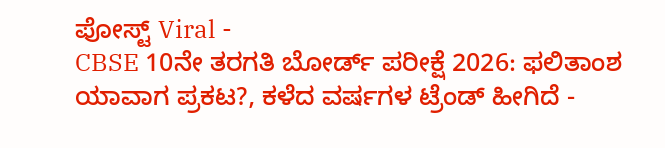ಪೋಸ್ಟ್ Viral -
CBSE 10ನೇ ತರಗತಿ ಬೋರ್ಡ್ ಪರೀಕ್ಷೆ 2026: ಫಲಿತಾಂಶ ಯಾವಾಗ ಪ್ರಕಟ?, ಕಳೆದ ವರ್ಷಗಳ ಟ್ರೆಂಡ್ ಹೀಗಿದೆ -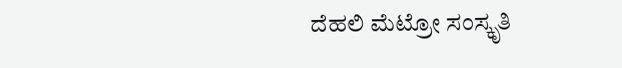ದೆಹಲಿ ಮೆಟ್ರೋ ಸಂಸ್ಕೃತಿ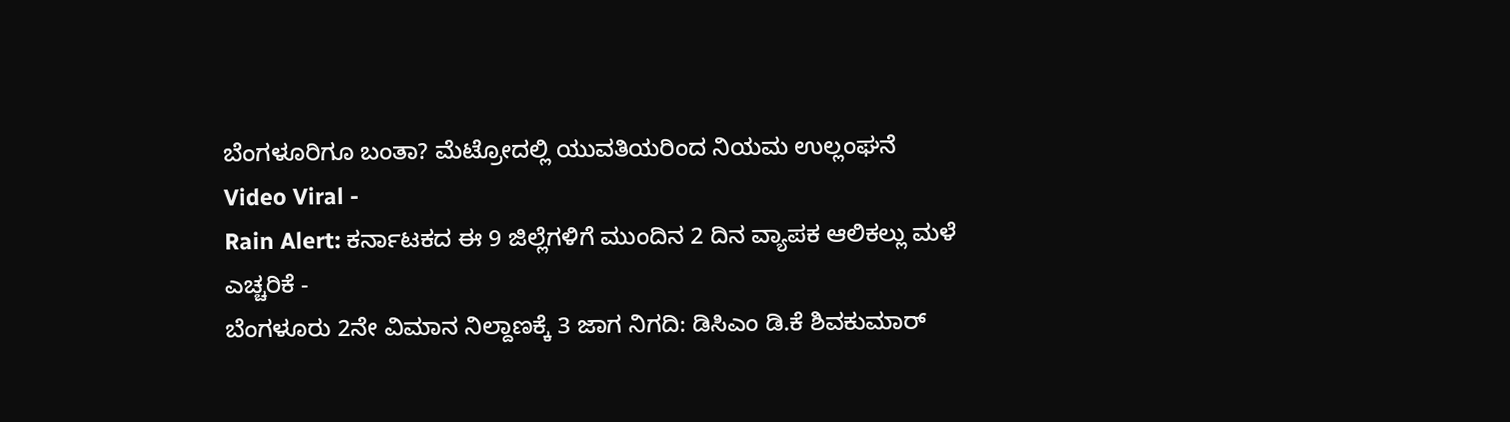ಬೆಂಗಳೂರಿಗೂ ಬಂತಾ? ಮೆಟ್ರೋದಲ್ಲಿ ಯುವತಿಯರಿಂದ ನಿಯಮ ಉಲ್ಲಂಘನೆ Video Viral -
Rain Alert: ಕರ್ನಾಟಕದ ಈ 9 ಜಿಲ್ಲೆಗಳಿಗೆ ಮುಂದಿನ 2 ದಿನ ವ್ಯಾಪಕ ಆಲಿಕಲ್ಲು ಮಳೆ ಎಚ್ಚರಿಕೆ -
ಬೆಂಗಳೂರು 2ನೇ ವಿಮಾನ ನಿಲ್ದಾಣಕ್ಕೆ 3 ಜಾಗ ನಿಗದಿ: ಡಿಸಿಎಂ ಡಿ.ಕೆ ಶಿವಕುಮಾರ್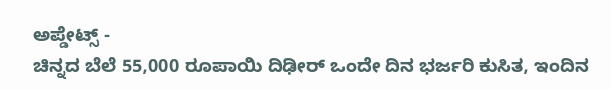ಅಪ್ಡೇಟ್ಸ್ -
ಚಿನ್ನದ ಬೆಲೆ 55,000 ರೂಪಾಯಿ ದಿಢೀರ್ ಒಂದೇ ದಿನ ಭರ್ಜರಿ ಕುಸಿತ, ಇಂದಿನ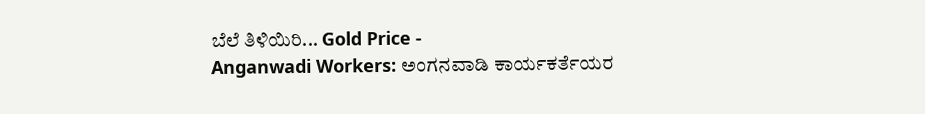ಬೆಲೆ ತಿಳಿಯಿರಿ... Gold Price -
Anganwadi Workers: ಅಂಗನವಾಡಿ ಕಾರ್ಯಕರ್ತೆಯರ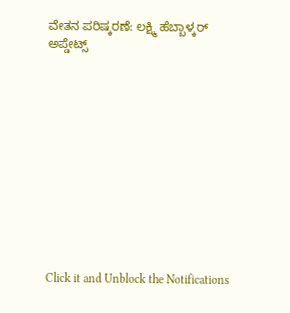ವೇತನ ಪರಿಷ್ಕರಣೆ: ಲಕ್ಷ್ಮಿ ಹೆಬ್ಬಾಳ್ಕರ್ ಅಪ್ಡೇಟ್ಸ್












Click it and Unblock the Notifications